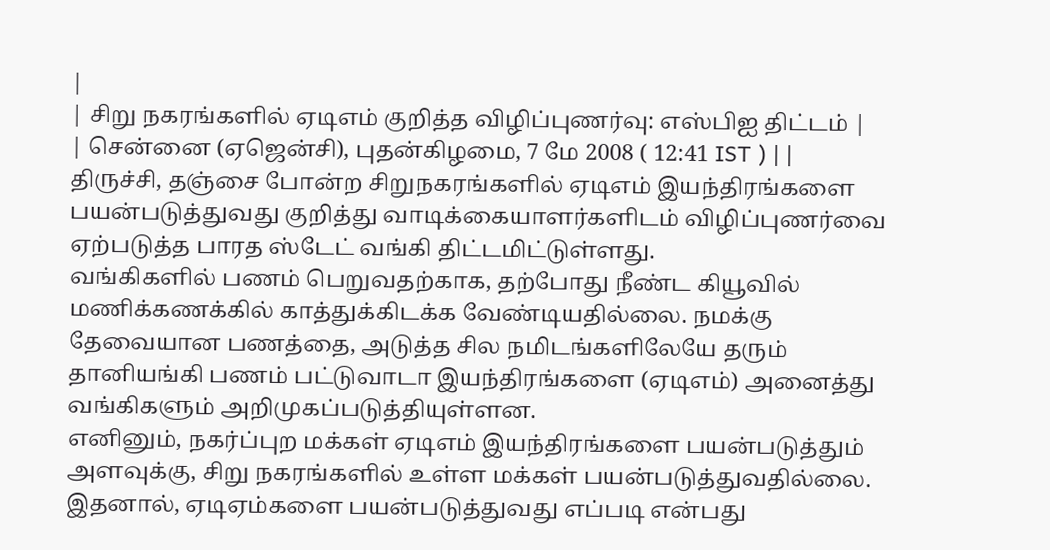|
| சிறு நகரங்களில் ஏடிஎம் குறித்த விழிப்புணர்வு: எஸ்பிஐ திட்டம் |
| சென்னை (ஏஜென்சி), புதன்கிழமை, 7 மே 2008 ( 12:41 IST ) | |
திருச்சி, தஞ்சை போன்ற சிறுநகரங்களில் ஏடிஎம் இயந்திரங்களை பயன்படுத்துவது குறித்து வாடிக்கையாளர்களிடம் விழிப்புணர்வை ஏற்படுத்த பாரத ஸ்டேட் வங்கி திட்டமிட்டுள்ளது.
வங்கிகளில் பணம் பெறுவதற்காக, தற்போது நீண்ட கியூவில் மணிக்கணக்கில் காத்துக்கிடக்க வேண்டியதில்லை. நமக்கு தேவையான பணத்தை, அடுத்த சில நமிடங்களிலேயே தரும் தானியங்கி பணம் பட்டுவாடா இயந்திரங்களை (ஏடிஎம்) அனைத்து வங்கிகளும் அறிமுகப்படுத்தியுள்ளன.
எனினும், நகர்ப்புற மக்கள் ஏடிஎம் இயந்திரங்களை பயன்படுத்தும் அளவுக்கு, சிறு நகரங்களில் உள்ள மக்கள் பயன்படுத்துவதில்லை.
இதனால், ஏடிஏம்களை பயன்படுத்துவது எப்படி என்பது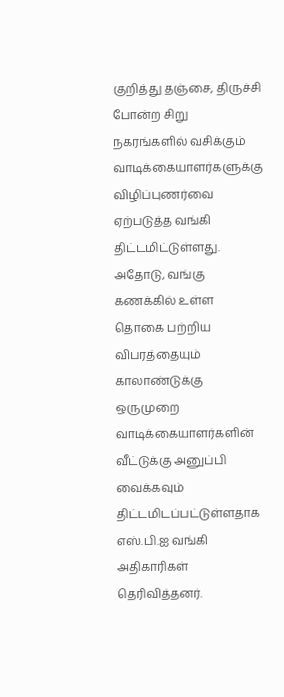குறித்து தஞ்சை, திருச்சி போன்ற சிறு நகரங்களில் வசிக்கும் வாடிக்கையாளர்களுக்கு விழிப்புணர்வை ஏற்படுத்த வங்கி திட்டமிட்டுள்ளது.
அதோடு, வங்கு கணக்கில் உள்ள தொகை பற்றிய விபரத்தையும் காலாண்டுக்கு ஒருமுறை வாடிக்கையாளர்களின் வீட்டுக்கு அனுப்பி வைக்கவும் திட்டமிடப்பட்டுள்ளதாக எஸ்.பி.ஐ வங்கி அதிகாரிகள் தெரிவித்தனர்.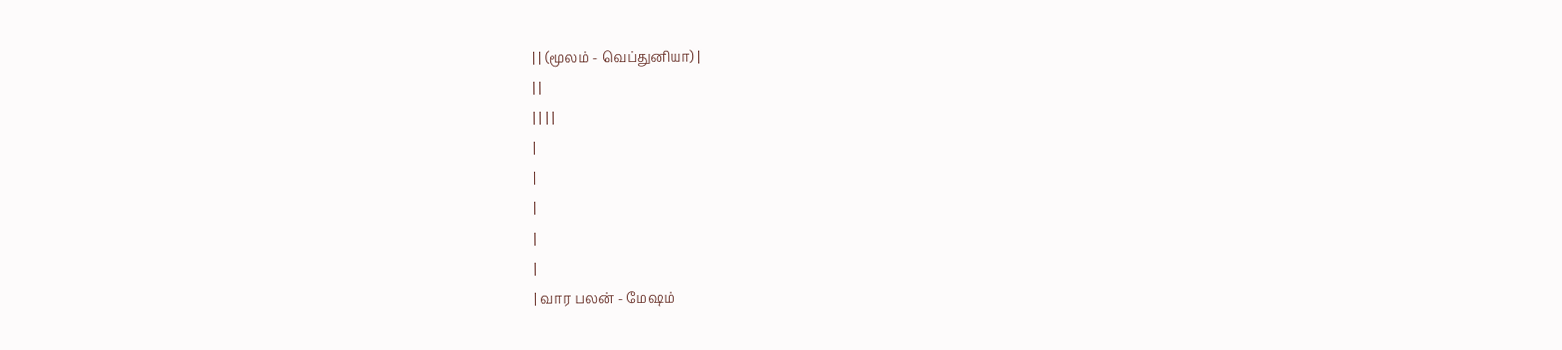| | (மூலம் - வெப்துனியா) |
| |
| | | |
|
|
|
|
|
| வார பலன் - மேஷம்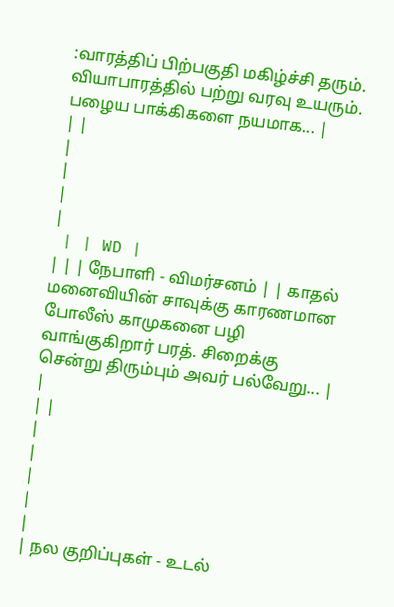:வாரத்திப் பிற்பகுதி மகிழ்ச்சி தரும். வியாபாரத்தில் பற்று வரவு உயரும். பழைய பாக்கிகளை நயமாக... |
| |
|
|
|
|
 | | WD |
| | | நேபாளி - விமர்சனம் | | காதல் மனைவியின் சாவுக்கு காரணமான போலீஸ் காமுகனை பழி வாங்குகிறார் பரத். சிறைக்கு சென்று திரும்பும் அவர் பல்வேறு... |
|
| |
|
|
|
|
|
| நல குறிப்புகள் - உடல்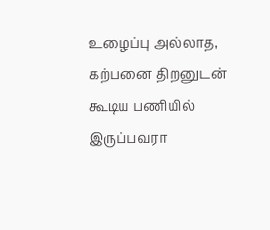உழைப்பு அல்லாத, கற்பனை திறனுடன் கூடிய பணியில் இருப்பவரா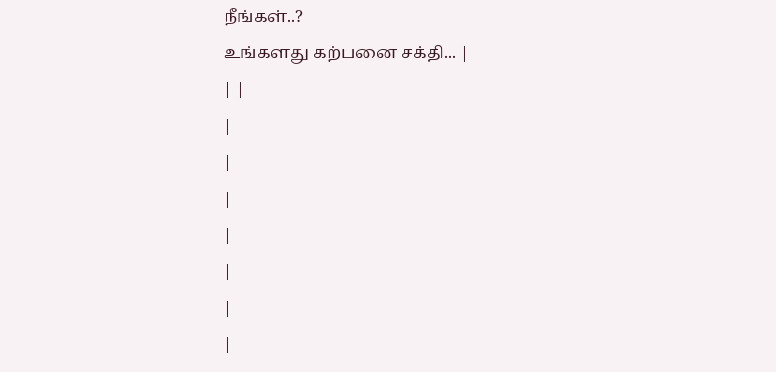நீங்கள்..?
உங்களது கற்பனை சக்தி... |
| |
|
|
|
|
|
|
|